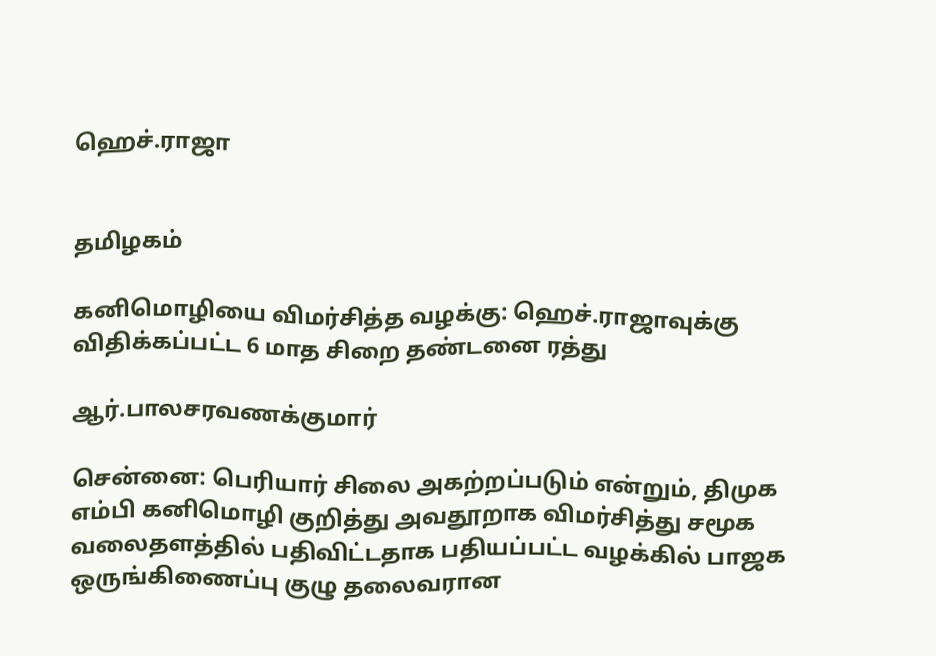ஹெச்.ராஜா


தமிழகம்

கனிமொழியை விமர்சித்த வழக்கு: ஹெச்.ராஜாவுக்கு விதிக்கப்பட்ட 6 மாத சிறை தண்டனை ரத்து

ஆர்.பாலசரவணக்குமார்

சென்னை: பெரியார் சிலை அகற்றப்படும் என்றும், திமுக எம்பி கனிமொழி குறித்து அவதூறாக விமர்சித்து சமூக வலைதளத்தில் பதிவிட்டதாக பதியப்பட்ட வழக்கில் பாஜக ஒருங்கிணைப்பு குழு தலைவரான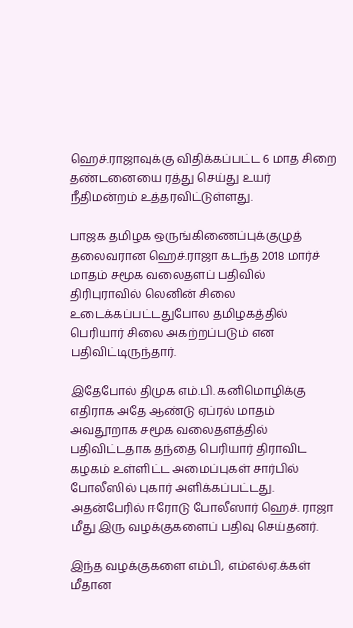ஹெச்.ராஜாவுக்கு விதிக்கப்பட்ட 6 மாத சிறை தண்டனையை ரத்து செய்து உயர் நீதிமன்றம் உத்தரவிட்டுள்ளது.

பாஜக தமிழக ஒருங்கிணைப்புக்குழுத் தலைவரான ஹெச்.ராஜா கடந்த 2018 மார்ச் மாதம் சமூக வலைதளப் பதிவில் திரிபுராவில் லெனின் சிலை உடைக்கப்பட்டதுபோல தமிழகத்தில் பெரியார் சிலை அகற்றப்படும் என பதிவிட்டிருந்தார்.

இதேபோல் திமுக எம்.பி. கனிமொழிக்கு எதிராக அதே ஆண்டு ஏப்ரல் மாதம் அவதூறாக சமூக வலைதளத்தில் பதிவிட்டதாக தந்தை பெரியார் திராவிட கழகம் உள்ளிட்ட அமைப்புகள் சார்பில் போலீஸில் புகார் அளிக்கப்பட்டது. அதன்பேரில் ஈரோடு போலீஸார் ஹெச். ராஜா மீது இரு வழக்குகளைப் பதிவு செய்தனர்.

இந்த வழக்குகளை எம்பி, எம்எல்ஏ.க்கள் மீதான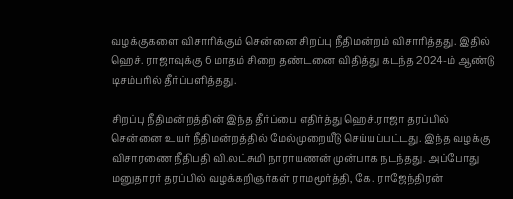வழக்குகளை விசாரிக்கும் சென்னை சிறப்பு நீதிமன்றம் விசாரித்தது. இதில் ஹெச். ராஜாவுக்கு 6 மாதம் சிறை தண்டனை விதித்து கடந்த 2024-ம் ஆண்டு டிசம்பரில் தீர்ப்பளித்தது.

சிறப்பு நீதிமன்றத்தின் இந்த தீர்ப்பை எதிர்த்து ஹெச்.ராஜா தரப்பில் சென்னை உயர் நீதிமன்றத்தில் மேல்முறையீடு செய்யப்பட்டது. இந்த வழக்கு விசாரணை நீதிபதி வி.லட்சுமி நாராயணன் முன்பாக நடந்தது. அப்போது மனுதாரர் தரப்பில் வழக்கறிஞர்கள் ராமமூர்த்தி, கே. ராஜேந்திரன்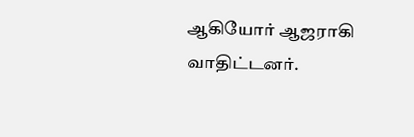ஆகியோர் ஆஜராகி வாதிட்டனர்.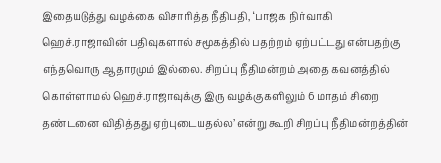இதையடுத்து வழக்கை விசாரித்த நீதிபதி, ‘பாஜக நிர்வாகி ஹெச்.ராஜாவின் பதிவுகளால் சமூகத்தில் பதற்றம் ஏற்பட்டது என்பதற்கு எந்தவொரு ஆதாரமும் இல்லை. சிறப்பு நீதிமன்றம் அதை கவனத்தில் கொள்ளாமல் ஹெச்.ராஜாவுக்கு இரு வழக்குகளிலும் 6 மாதம் சிறை தண்டனை விதித்தது ஏற்புடையதல்ல’ என்று கூறி சிறப்பு நீதிமன்றத்தின்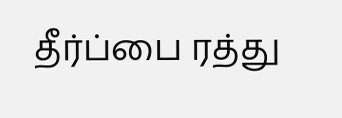தீர்ப்பை ரத்து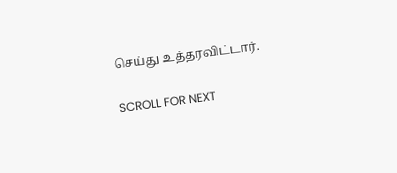செய்து உத்தரவிட்டார்.

SCROLL FOR NEXT